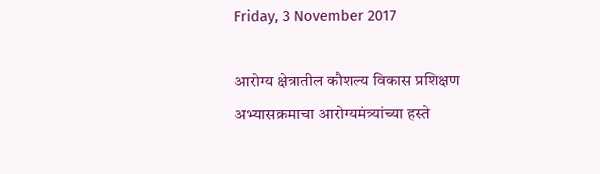Friday, 3 November 2017

आरोग्य क्षेत्रातील कौशल्य विकास प्रशिक्षण अभ्यासक्रमाचा आरोग्यमंत्र्यांच्या हस्ते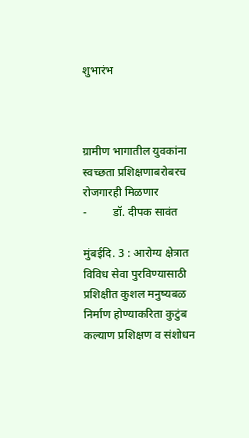शुभारंभ



ग्रामीण भागातील युवकांना स्वच्छता प्रशिक्षणाबरोबरच रोजगारही मिळणार
-         डॉ. दीपक सावंत

मुंबईदि. 3 : आरोग्य क्षेत्रात विविध सेवा पुरविण्यासाठी प्रशिक्षीत कुशल मनुष्यबळ निर्माण होण्याकरिता कुटुंब कल्याण प्रशिक्षण व संशोधन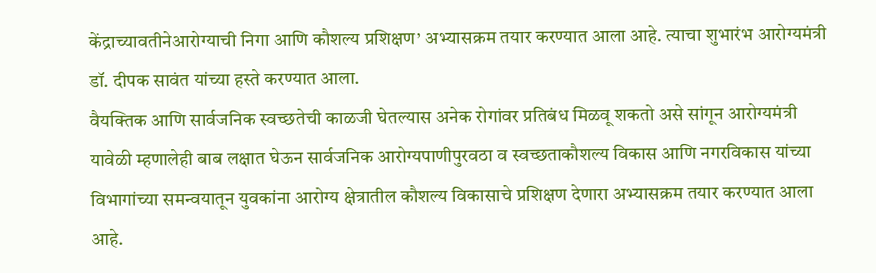केंद्राच्यावतीनेआरोग्याची निगा आणि कौशल्य प्रशिक्षण’ अभ्यासक्रम तयार करण्यात आला आहे. त्याचा शुभारंभ आरोग्यमंत्री डॉ. दीपक सावंत यांच्या हस्ते करण्यात आला.
वैयक्त‍िक आणि सार्वजनिक स्वच्छतेची काळजी घेतल्यास अनेक रोगांवर प्रतिबंध मिळवू शकतो असे सांगून आरोग्यमंत्री यावेळी म्हणालेही बाब लक्षात घेऊन सार्वजनिक आरोग्यपाणीपुरवठा व स्वच्छताकौशल्य विकास आणि नगरविकास यांच्या विभागांच्या समन्वयातून युवकांना आरोग्य क्षेत्रातील कौशल्य विकासाचे प्रशिक्षण देणारा अभ्यासक्रम तयार करण्यात आला आहे.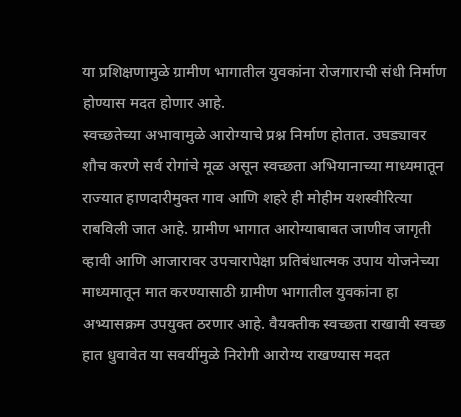या प्रशिक्षणामुळे ग्रामीण भागातील युवकांना रोजगाराची संधी निर्माण होण्यास मदत होणार आहे.
स्वच्छतेच्या अभावामुळे आरोग्याचे प्रश्न निर्माण होतात. उघड्यावर शौच करणे सर्व रोगांचे मूळ असून स्वच्छता अभियानाच्या माध्यमातून राज्यात हाणदारीमुक्त गाव आणि शहरे ही मोहीम यशस्वीरित्या राबविली जात आहे. ग्रामीण भागात आरोग्याबाबत जाणीव जागृती व्हावी आणि आजारावर उपचारापेक्षा प्रतिबंधात्मक उपाय योजनेच्या माध्यमातून मात करण्यासाठी ग्रामीण भागातील युवकांना हा अभ्यासक्रम उपयुक्त ठरणार आहे. वैयक्तीक स्वच्छता राखावी स्वच्छ हात धुवावेत या सवयींमुळे निरोगी आरोग्य राखण्यास मदत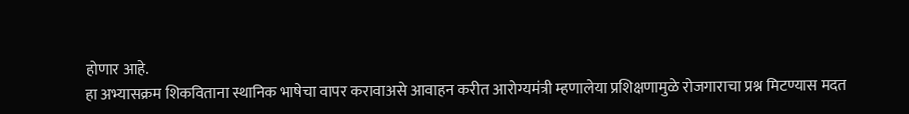होणार आहे.
हा अभ्यासक्रम शिकविताना स्थानिक भाषेचा वापर करावाअसे आवाहन करीत आरोग्यमंत्री म्हणालेया प्रशिक्षणामुळे रोजगाराचा प्रश्न मिटण्यास मदत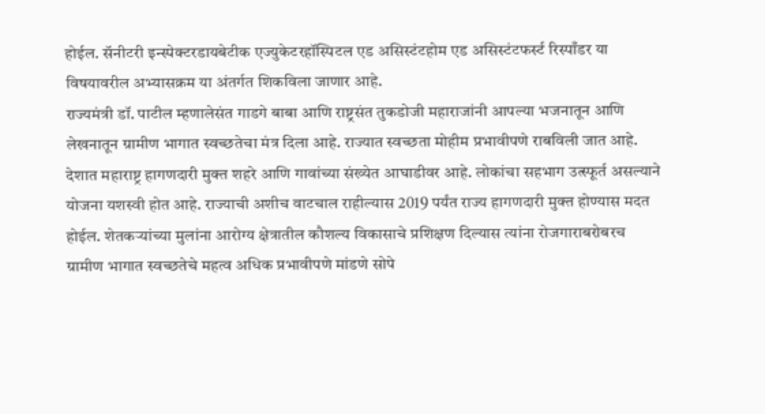होईल. सॅनीटरी इन्स्पेक्टरडायबेटीक एज्युकेटरहॉस्पिटल एड असिस्टंटहोम एड असिस्टंटफर्स्ट रिस्पाँडर या विषयावरील अभ्यासक्रम या अंतर्गत शिकविला जाणार आहे.
राज्यमंत्री डॉ. पाटील म्हणालेसंत गाडगे बाबा आणि राष्ट्रसंत तुकडोजी महाराजांनी आपल्या भजनातून आणि लेखनातून ग्रामीण भागात स्वच्छतेचा मंत्र दिला आहे. राज्यात स्वच्छता मोहीम प्रभावीपणे राबविली जात आहे. देशात महाराष्ट्र हागणदारी मुक्त शहरे आणि गावांच्या संख्येत आघाडीवर आहे. लोकांचा सहभाग उत्स्फूर्त असल्याने योजना यशस्वी होत आहे. राज्याची अशीच वाटचाल राहील्यास 2019 पर्यंत राज्य हागणदारी मुक्त होण्यास मदत होईल. शेतकऱ्यांच्या मुलांना आरोग्य क्षेत्रातील कौशल्य विकासाचे प्रशिक्षण दिल्यास त्यांना रोजगाराबरोबरच ग्रामीण भागात स्वच्छतेचे महत्व अधिक प्रभावीपणे मांडणे सोपे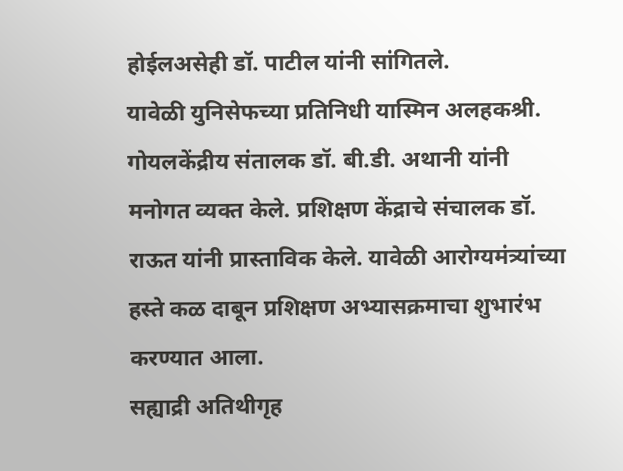होईलअसेही डॉ. पाटील यांनी सांगितले.
यावेळी युनिसेफच्या प्रतिनिधी यास्मिन अलहकश्री. गोयलकेंद्रीय संतालक डॉ. बी.डी. अथानी यांनी मनोगत व्यक्त केले. प्रशिक्षण केंद्राचे संचालक डॉ. राऊत यांनी प्रास्ताविक केले. यावेळी आरोग्यमंत्र्यांच्या हस्ते कळ दाबून प्रशिक्षण अभ्यासक्रमाचा शुभारंभ करण्यात आला.
सह्याद्री अतिथीगृह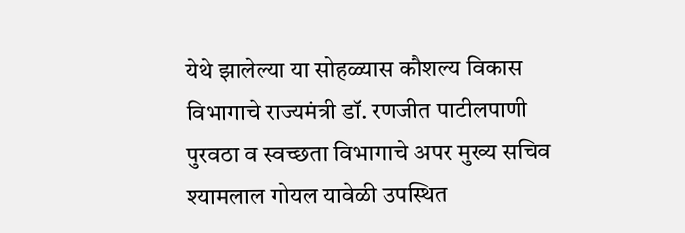येथे झालेल्या या सोहळ्यास कौशल्य विकास विभागाचे राज्यमंत्री डॉ. रणजीत पाटीलपाणी पुरवठा व स्वच्छता विभागाचे अपर मुख्य सचिव श्यामलाल गोयल यावेळी उपस्थित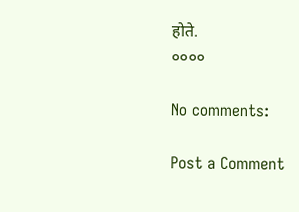होते.
००००

No comments:

Post a Comment